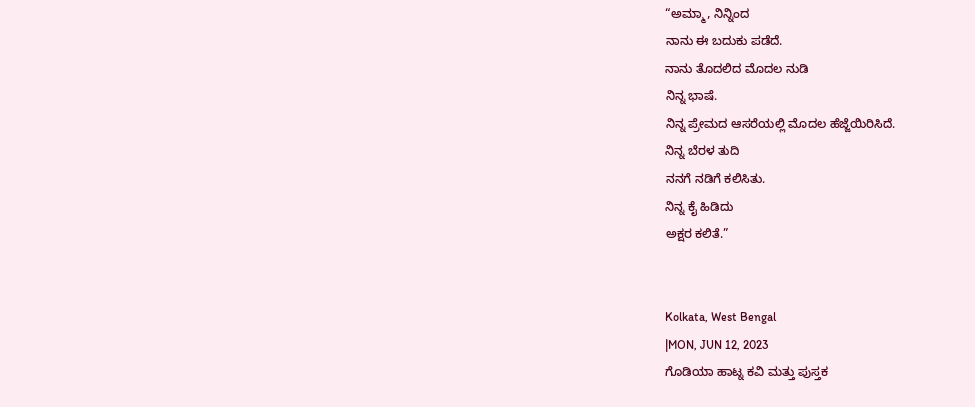“ಅಮ್ಮಾ, ನಿನ್ನಿಂದ
ನಾನು ಈ ಬದುಕು ಪಡೆದೆ.
ನಾನು ತೊದಲಿದ ಮೊದಲ ನುಡಿ
ನಿನ್ನ ಭಾಷೆ.
ನಿನ್ನ ಪ್ರೇಮದ ಆಸರೆಯಲ್ಲಿ ಮೊದಲ ಹೆಜ್ಜೆಯಿರಿಸಿದೆ.
ನಿನ್ನ ಬೆರಳ ತುದಿ
ನನಗೆ ನಡಿಗೆ ಕಲಿಸಿತು.
ನಿನ್ನ ಕೈ ಹಿಡಿದು
ಅಕ್ಷರ ಕಲಿತೆ.”


Kolkata, West Bengal
|MON, JUN 12, 2023
ಗೊಡಿಯಾ ಹಾಟ್ನ ಕವಿ ಮತ್ತು ಪುಸ್ತಕ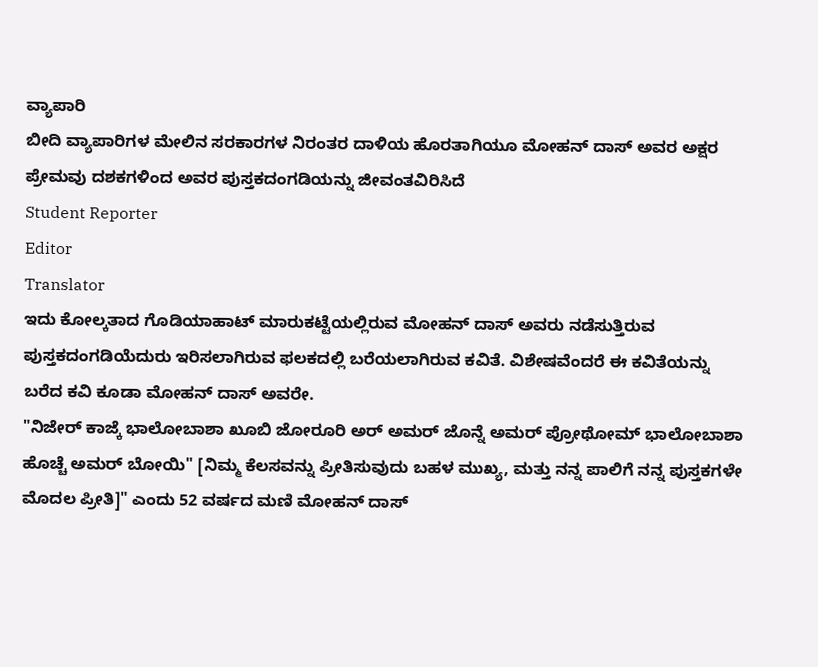ವ್ಯಾಪಾರಿ
ಬೀದಿ ವ್ಯಾಪಾರಿಗಳ ಮೇಲಿನ ಸರಕಾರಗಳ ನಿರಂತರ ದಾಳಿಯ ಹೊರತಾಗಿಯೂ ಮೋಹನ್ ದಾಸ್ ಅವರ ಅಕ್ಷರ ಪ್ರೇಮವು ದಶಕಗಳಿಂದ ಅವರ ಪುಸ್ತಕದಂಗಡಿಯನ್ನು ಜೀವಂತವಿರಿಸಿದೆ
Student Reporter
Editor
Translator
ಇದು ಕೋಲ್ಕತಾದ ಗೊಡಿಯಾಹಾಟ್ ಮಾರುಕಟ್ಟೆಯಲ್ಲಿರುವ ಮೋಹನ್ ದಾಸ್ ಅವರು ನಡೆಸುತ್ತಿರುವ ಪುಸ್ತಕದಂಗಡಿಯೆದುರು ಇರಿಸಲಾಗಿರುವ ಫಲಕದಲ್ಲಿ ಬರೆಯಲಾಗಿರುವ ಕವಿತೆ. ವಿಶೇಷವೆಂದರೆ ಈ ಕವಿತೆಯನ್ನು ಬರೆದ ಕವಿ ಕೂಡಾ ಮೋಹನ್ ದಾಸ್ ಅವರೇ.
"ನಿಜೇರ್ ಕಾಜ್ಕೆ ಭಾಲೋಬಾಶಾ ಖೂಬಿ ಜೋರೂರಿ ಅರ್ ಅಮರ್ ಜೊನ್ನೆ ಅಮರ್ ಪ್ರೋಥೋಮ್ ಭಾಲೋಬಾಶಾ ಹೊಚ್ಚೆ ಅಮರ್ ಬೋಯಿ" [ನಿಮ್ಮ ಕೆಲಸವನ್ನು ಪ್ರೀತಿಸುವುದು ಬಹಳ ಮುಖ್ಯ, ಮತ್ತು ನನ್ನ ಪಾಲಿಗೆ ನನ್ನ ಪುಸ್ತಕಗಳೇ ಮೊದಲ ಪ್ರೀತಿ]" ಎಂದು 52 ವರ್ಷದ ಮಣಿ ಮೋಹನ್ ದಾಸ್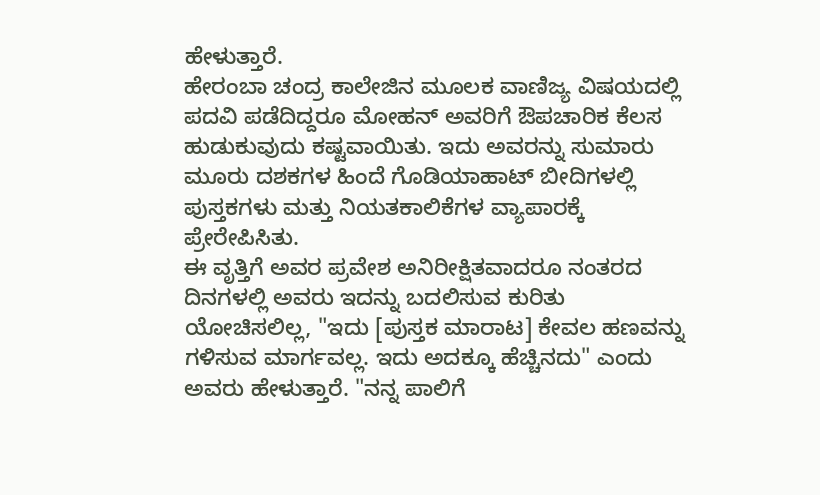ಹೇಳುತ್ತಾರೆ.
ಹೇರಂಬಾ ಚಂದ್ರ ಕಾಲೇಜಿನ ಮೂಲಕ ವಾಣಿಜ್ಯ ವಿಷಯದಲ್ಲಿ ಪದವಿ ಪಡೆದಿದ್ದರೂ ಮೋಹನ್ ಅವರಿಗೆ ಔಪಚಾರಿಕ ಕೆಲಸ ಹುಡುಕುವುದು ಕಷ್ಟವಾಯಿತು. ಇದು ಅವರನ್ನು ಸುಮಾರು ಮೂರು ದಶಕಗಳ ಹಿಂದೆ ಗೊಡಿಯಾಹಾಟ್ ಬೀದಿಗಳಲ್ಲಿ ಪುಸ್ತಕಗಳು ಮತ್ತು ನಿಯತಕಾಲಿಕೆಗಳ ವ್ಯಾಪಾರಕ್ಕೆ ಪ್ರೇರೇಪಿಸಿತು.
ಈ ವೃತ್ತಿಗೆ ಅವರ ಪ್ರವೇಶ ಅನಿರೀಕ್ಷಿತವಾದರೂ ನಂತರದ ದಿನಗಳಲ್ಲಿ ಅವರು ಇದನ್ನು ಬದಲಿಸುವ ಕುರಿತು ಯೋಚಿಸಲಿಲ್ಲ, "ಇದು [ಪುಸ್ತಕ ಮಾರಾಟ] ಕೇವಲ ಹಣವನ್ನು ಗಳಿಸುವ ಮಾರ್ಗವಲ್ಲ. ಇದು ಅದಕ್ಕೂ ಹೆಚ್ಚಿನದು" ಎಂದು ಅವರು ಹೇಳುತ್ತಾರೆ. "ನನ್ನ ಪಾಲಿಗೆ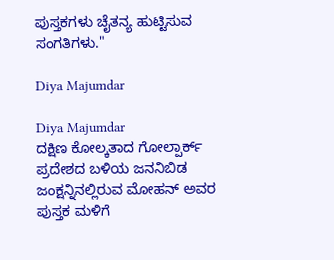ಪುಸ್ತಕಗಳು ಚೈತನ್ಯ ಹುಟ್ಟಿಸುವ ಸಂಗತಿಗಳು."

Diya Majumdar

Diya Majumdar
ದಕ್ಷಿಣ ಕೋಲ್ಕತಾದ ಗೋಲ್ಪಾರ್ಕ್ ಪ್ರದೇಶದ ಬಳಿಯ ಜನನಿಬಿಡ ಜಂಕ್ಷನ್ನಿನಲ್ಲಿರುವ ಮೋಹನ್ ಅವರ ಪುಸ್ತಕ ಮಳಿಗೆ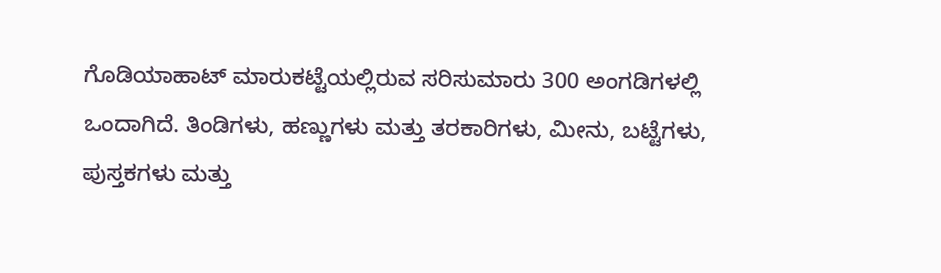ಗೊಡಿಯಾಹಾಟ್ ಮಾರುಕಟ್ಟೆಯಲ್ಲಿರುವ ಸರಿಸುಮಾರು 300 ಅಂಗಡಿಗಳಲ್ಲಿ ಒಂದಾಗಿದೆ. ತಿಂಡಿಗಳು, ಹಣ್ಣುಗಳು ಮತ್ತು ತರಕಾರಿಗಳು, ಮೀನು, ಬಟ್ಟೆಗಳು, ಪುಸ್ತಕಗಳು ಮತ್ತು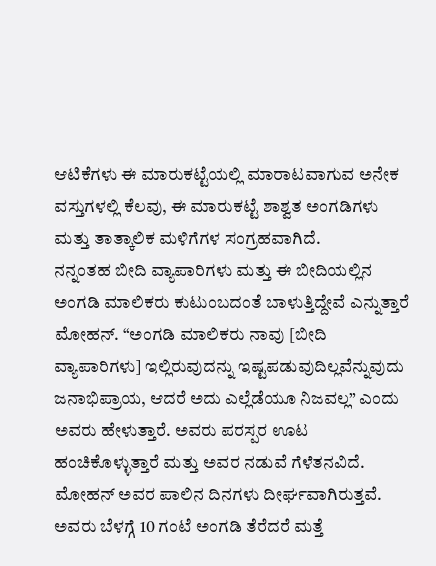ಆಟಿಕೆಗಳು ಈ ಮಾರುಕಟ್ಟೆಯಲ್ಲಿ ಮಾರಾಟವಾಗುವ ಅನೇಕ ವಸ್ತುಗಳಲ್ಲಿ ಕೆಲವು, ಈ ಮಾರುಕಟ್ಟೆ ಶಾಶ್ವತ ಅಂಗಡಿಗಳು ಮತ್ತು ತಾತ್ಕಾಲಿಕ ಮಳಿಗೆಗಳ ಸಂಗ್ರಹವಾಗಿದೆ.
ನನ್ನಂತಹ ಬೀದಿ ವ್ಯಾಪಾರಿಗಳು ಮತ್ತು ಈ ಬೀದಿಯಲ್ಲಿನ ಅಂಗಡಿ ಮಾಲಿಕರು ಕುಟುಂಬದಂತೆ ಬಾಳುತ್ತಿದ್ದೇವೆ ಎನ್ನುತ್ತಾರೆ ಮೋಹನ್. “ಅಂಗಡಿ ಮಾಲಿಕರು ನಾವು [ಬೀದಿ ವ್ಯಾಪಾರಿಗಳು] ಇಲ್ಲಿರುವುದನ್ನು ಇಷ್ಟಪಡುವುದಿಲ್ಲವೆನ್ನುವುದು ಜನಾಭಿಪ್ರಾಯ, ಆದರೆ ಅದು ಎಲ್ಲೆಡೆಯೂ ನಿಜವಲ್ಲ” ಎಂದು ಅವರು ಹೇಳುತ್ತಾರೆ. ಅವರು ಪರಸ್ಪರ ಊಟ ಹಂಚಿಕೊಳ್ಳುತ್ತಾರೆ ಮತ್ತು ಅವರ ನಡುವೆ ಗೆಳೆತನವಿದೆ.
ಮೋಹನ್ ಅವರ ಪಾಲಿನ ದಿನಗಳು ದೀರ್ಘವಾಗಿರುತ್ತವೆ. ಅವರು ಬೆಳಗ್ಗೆ 10 ಗಂಟೆ ಅಂಗಡಿ ತೆರೆದರೆ ಮತ್ತೆ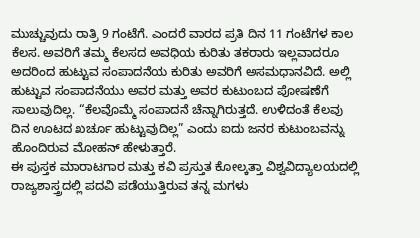ಮುಚ್ಚುವುದು ರಾತ್ರಿ 9 ಗಂಟೆಗೆ. ಎಂದರೆ ವಾರದ ಪ್ರತಿ ದಿನ 11 ಗಂಟೆಗಳ ಕಾಲ ಕೆಲಸ. ಅವರಿಗೆ ತಮ್ಮ ಕೆಲಸದ ಅವಧಿಯ ಕುರಿತು ತಕರಾರು ಇಲ್ಲವಾದರೂ ಅದರಿಂದ ಹುಟ್ಟುವ ಸಂಪಾದನೆಯ ಕುರಿತು ಅವರಿಗೆ ಅಸಮಧಾನವಿದೆ. ಅಲ್ಲಿ ಹುಟ್ಟುವ ಸಂಪಾದನೆಯು ಅವರ ಮತ್ತು ಅವರ ಕುಟುಂಬದ ಪೋಷಣೆಗೆ ಸಾಲುವುದಿಲ್ಲ. “ಕೆಲವೊಮ್ಮೆ ಸಂಪಾದನೆ ಚೆನ್ನಾಗಿರುತ್ತದೆ. ಉಳಿದಂತೆ ಕೆಲವು ದಿನ ಊಟದ ಖರ್ಚೂ ಹುಟ್ಟುವುದಿಲ್ಲ” ಎಂದು ಐದು ಜನರ ಕುಟುಂಬವನ್ನು ಹೊಂದಿರುವ ಮೋಹನ್ ಹೇಳುತ್ತಾರೆ.
ಈ ಪುಸ್ತಕ ಮಾರಾಟಗಾರ ಮತ್ತು ಕವಿ ಪ್ರಸ್ತುತ ಕೋಲ್ಕತ್ತಾ ವಿಶ್ವವಿದ್ಯಾಲಯದಲ್ಲಿ ರಾಜ್ಯಶಾಸ್ತ್ರದಲ್ಲಿ ಪದವಿ ಪಡೆಯುತ್ತಿರುವ ತನ್ನ ಮಗಳು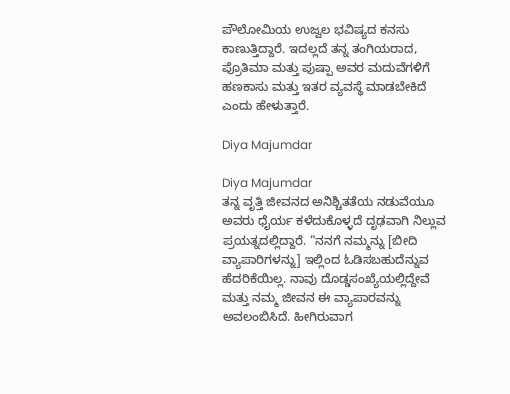ಪೌಲೋಮಿಯ ಉಜ್ವಲ ಭವಿಷ್ಯದ ಕನಸು ಕಾಣುತ್ತಿದ್ದಾರೆ. ಇದಲ್ಲದೆ ತನ್ನ ತಂಗಿಯರಾದ, ಪ್ರೊತಿಮಾ ಮತ್ತು ಪುಷ್ಪಾ ಅವರ ಮದುವೆಗಳಿಗೆ ಹಣಕಾಸು ಮತ್ತು ಇತರ ವ್ಯವಸ್ಥೆ ಮಾಡಬೇಕಿದೆ ಎಂದು ಹೇಳುತ್ತಾರೆ.

Diya Majumdar

Diya Majumdar
ತನ್ನ ವೃತ್ತಿ ಜೀವನದ ಅನಿಶ್ಚಿತತೆಯ ನಡುವೆಯೂ ಅವರು ಧೈರ್ಯ ಕಳೆದುಕೊಳ್ಳದೆ ದೃಢವಾಗಿ ನಿಲ್ಲುವ ಪ್ರಯತ್ನದಲ್ಲಿದ್ದಾರೆ. “ನನಗೆ ನಮ್ಮನ್ನು [ಬೀದಿ ವ್ಯಾಪಾರಿಗಳನ್ನು] ಇಲ್ಲಿಂದ ಓಡಿಸಬಹುದೆನ್ನುವ ಹೆದರಿಕೆಯಿಲ್ಲ. ನಾವು ದೊಡ್ಡಸಂಖ್ಯೆಯಲ್ಲಿದ್ದೇವೆ ಮತ್ತು ನಮ್ಮ ಜೀವನ ಈ ವ್ಯಾಪಾರವನ್ನು ಅವಲಂಬಿಸಿದೆ. ಹೀಗಿರುವಾಗ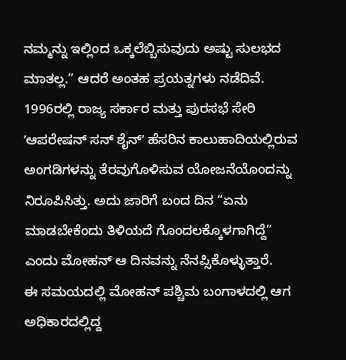ನಮ್ಮನ್ನು ಇಲ್ಲಿಂದ ಒಕ್ಕಲೆಬ್ಬಿಸುವುದು ಅಷ್ಟು ಸುಲಭದ ಮಾತಲ್ಲ.” ಆದರೆ ಅಂತಹ ಪ್ರಯತ್ನಗಳು ನಡೆದಿವೆ.
1996ರಲ್ಲಿ ರಾಜ್ಯ ಸರ್ಕಾರ ಮತ್ತು ಪುರಸಭೆ ಸೇರಿ ʼಆಪರೇಷನ್ ಸನ್ ಶೈನ್ʼ ಹೆಸರಿನ ಕಾಲುಹಾದಿಯಲ್ಲಿರುವ ಅಂಗಡಿಗಳನ್ನು ತೆರವುಗೊಳಿಸುವ ಯೋಜನೆಯೊಂದನ್ನು ನಿರೂಪಿಸಿತ್ತು. ಅದು ಜಾರಿಗೆ ಬಂದ ದಿನ “ಏನು ಮಾಡಬೇಕೆಂದು ತಿಳಿಯದೆ ಗೊಂದಲಕ್ಕೊಳಗಾಗಿದ್ದೆ” ಎಂದು ಮೋಹನ್ ಆ ದಿನವನ್ನು ನೆನಪ್ಸಿಕೊಳ್ಳುತ್ತಾರೆ.
ಈ ಸಮಯದಲ್ಲಿ ಮೋಹನ್ ಪಶ್ಚಿಮ ಬಂಗಾಳದಲ್ಲಿ ಆಗ ಅಧಿಕಾರದಲ್ಲಿದ್ದ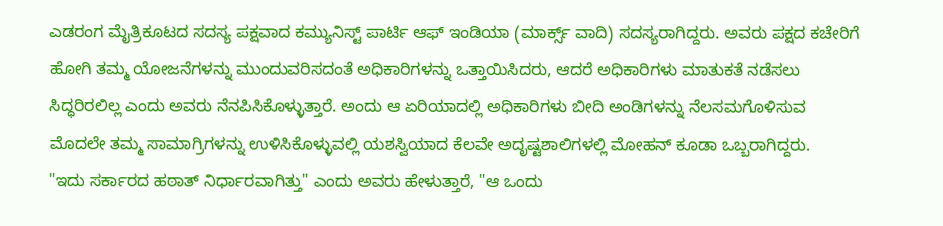ಎಡರಂಗ ಮೈತ್ರಿಕೂಟದ ಸದಸ್ಯ ಪಕ್ಷವಾದ ಕಮ್ಯುನಿಸ್ಟ್ ಪಾರ್ಟಿ ಆಫ್ ಇಂಡಿಯಾ (ಮಾರ್ಕ್ಸ್ ವಾದಿ) ಸದಸ್ಯರಾಗಿದ್ದರು. ಅವರು ಪಕ್ಷದ ಕಚೇರಿಗೆ ಹೋಗಿ ತಮ್ಮ ಯೋಜನೆಗಳನ್ನು ಮುಂದುವರಿಸದಂತೆ ಅಧಿಕಾರಿಗಳನ್ನು ಒತ್ತಾಯಿಸಿದರು, ಆದರೆ ಅಧಿಕಾರಿಗಳು ಮಾತುಕತೆ ನಡೆಸಲು ಸಿದ್ಧರಿರಲಿಲ್ಲ ಎಂದು ಅವರು ನೆನಪಿಸಿಕೊಳ್ಳುತ್ತಾರೆ. ಅಂದು ಆ ಏರಿಯಾದಲ್ಲಿ ಅಧಿಕಾರಿಗಳು ಬೀದಿ ಅಂಡಿಗಳನ್ನು ನೆಲಸಮಗೊಳಿಸುವ ಮೊದಲೇ ತಮ್ಮ ಸಾಮಾಗ್ರಿಗಳನ್ನು ಉಳಿಸಿಕೊಳ್ಳುವಲ್ಲಿ ಯಶಸ್ವಿಯಾದ ಕೆಲವೇ ಅದೃಷ್ಟಶಾಲಿಗಳಲ್ಲಿ ಮೋಹನ್ ಕೂಡಾ ಒಬ್ಬರಾಗಿದ್ದರು.
"ಇದು ಸರ್ಕಾರದ ಹಠಾತ್ ನಿರ್ಧಾರವಾಗಿತ್ತು" ಎಂದು ಅವರು ಹೇಳುತ್ತಾರೆ, "ಆ ಒಂದು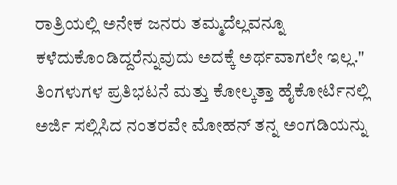ರಾತ್ರಿಯಲ್ಲಿ ಅನೇಕ ಜನರು ತಮ್ಮದೆಲ್ಲವನ್ನೂ ಕಳೆದುಕೊಂಡಿದ್ದರೆನ್ನುವುದು ಅದಕ್ಕೆ ಅರ್ಥವಾಗಲೇ ಇಲ್ಲ." ತಿಂಗಳುಗಳ ಪ್ರತಿಭಟನೆ ಮತ್ತು ಕೋಲ್ಕತ್ತಾ ಹೈಕೋರ್ಟಿನಲ್ಲಿ ಅರ್ಜಿ ಸಲ್ಲಿಸಿದ ನಂತರವೇ ಮೋಹನ್ ತನ್ನ ಅಂಗಡಿಯನ್ನು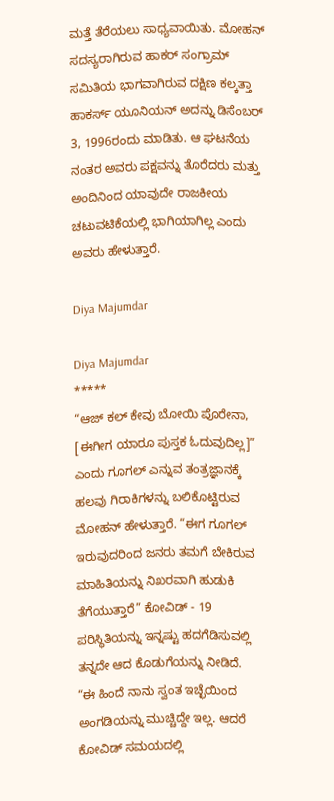ಮತ್ತೆ ತೆರೆಯಲು ಸಾಧ್ಯವಾಯಿತು. ಮೋಹನ್ ಸದಸ್ಯರಾಗಿರುವ ಹಾಕರ್ ಸಂಗ್ರಾಮ್ ಸಮಿತಿಯ ಭಾಗವಾಗಿರುವ ದಕ್ಷಿಣ ಕಲ್ಕತ್ತಾ ಹಾಕರ್ಸ್ ಯೂನಿಯನ್ ಅದನ್ನು ಡಿಸೆಂಬರ್ 3, 1996ರಂದು ಮಾಡಿತು. ಆ ಘಟನೆಯ ನಂತರ ಅವರು ಪಕ್ಷವನ್ನು ತೊರೆದರು ಮತ್ತು ಅಂದಿನಿಂದ ಯಾವುದೇ ರಾಜಕೀಯ ಚಟುವಟಿಕೆಯಲ್ಲಿ ಭಾಗಿಯಾಗಿಲ್ಲ ಎಂದು ಅವರು ಹೇಳುತ್ತಾರೆ.

Diya Majumdar

Diya Majumdar
*****
“ಆಜ್ ಕಲ್ ಕೇವು ಬೋಯಿ ಪೊರೇನಾ, [ಈಗೀಗ ಯಾರೂ ಪುಸ್ತಕ ಓದುವುದಿಲ್ಲ]” ಎಂದು ಗೂಗಲ್ ಎನ್ನುವ ತಂತ್ರಜ್ಞಾನಕ್ಕೆ ಹಲವು ಗಿರಾಕಿಗಳನ್ನು ಬಲಿಕೊಟ್ಟಿರುವ ಮೋಹನ್ ಹೇಳುತ್ತಾರೆ. “ಈಗ ಗೂಗಲ್ ಇರುವುದರಿಂದ ಜನರು ತಮಗೆ ಬೇಕಿರುವ ಮಾಹಿತಿಯನ್ನು ನಿಖರವಾಗಿ ಹುಡುಕಿ ತೆಗೆಯುತ್ತಾರೆ” ಕೋವಿಡ್ - 19 ಪರಿಸ್ಥಿತಿಯನ್ನು ಇನ್ನಷ್ಟು ಹದಗೆಡಿಸುವಲ್ಲಿ ತನ್ನದೇ ಆದ ಕೊಡುಗೆಯನ್ನು ನೀಡಿದೆ.
“ಈ ಹಿಂದೆ ನಾನು ಸ್ವಂತ ಇಚ್ಛೆಯಿಂದ ಅಂಗಡಿಯನ್ನು ಮುಚ್ಚಿದ್ದೇ ಇಲ್ಲ. ಆದರೆ ಕೋವಿಡ್ ಸಮಯದಲ್ಲಿ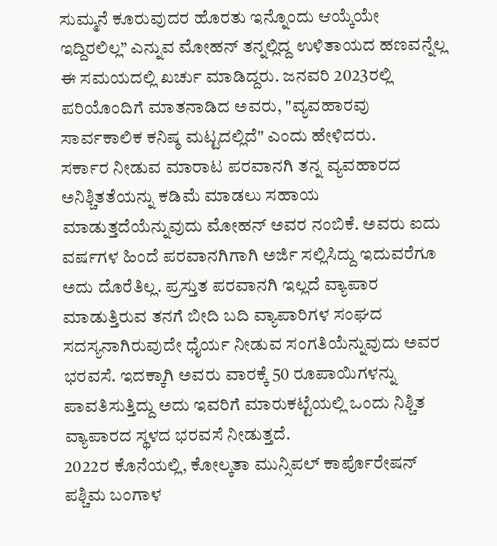ಸುಮ್ಮನೆ ಕೂರುವುದರ ಹೊರತು ಇನ್ನೊಂದು ಆಯ್ಕೆಯೇ ಇದ್ದಿರಲಿಲ್ಲ” ಎನ್ನುವ ಮೋಹನ್ ತನ್ನಲ್ಲಿದ್ದ ಉಳಿತಾಯದ ಹಣವನ್ನೆಲ್ಲ ಈ ಸಮಯದಲ್ಲಿ ಖರ್ಚು ಮಾಡಿದ್ದರು. ಜನವರಿ 2023ರಲ್ಲಿ ಪರಿಯೊಂದಿಗೆ ಮಾತನಾಡಿದ ಅವರು, "ವ್ಯವಹಾರವು ಸಾರ್ವಕಾಲಿಕ ಕನಿಷ್ಠ ಮಟ್ಟದಲ್ಲಿದೆ" ಎಂದು ಹೇಳಿದರು.
ಸರ್ಕಾರ ನೀಡುವ ಮಾರಾಟ ಪರವಾನಗಿ ತನ್ನ ವ್ಯವಹಾರದ ಅನಿಶ್ಚಿತತೆಯನ್ನು ಕಡಿಮೆ ಮಾಡಲು ಸಹಾಯ ಮಾಡುತ್ತದೆಯೆನ್ನುವುದು ಮೋಹನ್ ಅವರ ನಂಬಿಕೆ. ಅವರು ಐದು ವರ್ಷಗಳ ಹಿಂದೆ ಪರವಾನಗಿಗಾಗಿ ಅರ್ಜಿ ಸಲ್ಲಿಸಿದ್ದು ಇದುವರೆಗೂ ಅದು ದೊರೆತಿಲ್ಲ. ಪ್ರಸ್ತುತ ಪರವಾನಗಿ ಇಲ್ಲದೆ ವ್ಯಾಪಾರ ಮಾಡುತ್ತಿರುವ ತನಗೆ ಬೀದಿ ಬದಿ ವ್ಯಾಪಾರಿಗಳ ಸಂಘದ ಸದಸ್ಯನಾಗಿರುವುದೇ ಧೈರ್ಯ ನೀಡುವ ಸಂಗತಿಯೆನ್ನುವುದು ಅವರ ಭರವಸೆ. ಇದಕ್ಕಾಗಿ ಅವರು ವಾರಕ್ಕೆ 50 ರೂಪಾಯಿಗಳನ್ನು ಪಾವತಿಸುತ್ತಿದ್ದು ಅದು ಇವರಿಗೆ ಮಾರುಕಟ್ಟೆಯಲ್ಲಿ ಒಂದು ನಿಶ್ಚಿತ ವ್ಯಾಪಾರದ ಸ್ಥಳದ ಭರವಸೆ ನೀಡುತ್ತದೆ.
2022ರ ಕೊನೆಯಲ್ಲಿ, ಕೋಲ್ಕತಾ ಮುನ್ಸಿಪಲ್ ಕಾರ್ಪೊರೇಷನ್ ಪಶ್ಚಿಮ ಬಂಗಾಳ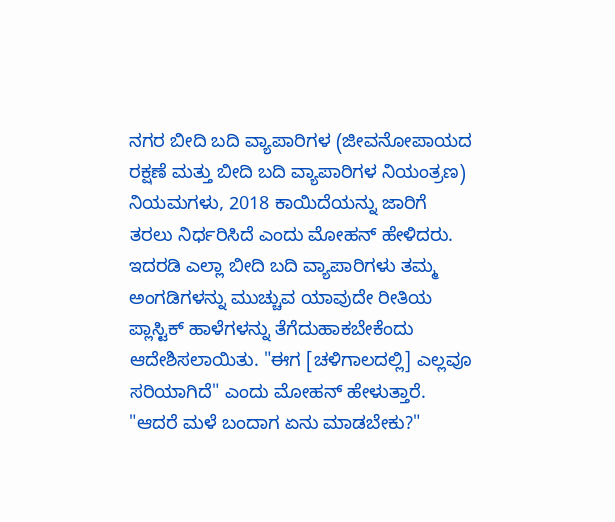ನಗರ ಬೀದಿ ಬದಿ ವ್ಯಾಪಾರಿಗಳ (ಜೀವನೋಪಾಯದ ರಕ್ಷಣೆ ಮತ್ತು ಬೀದಿ ಬದಿ ವ್ಯಾಪಾರಿಗಳ ನಿಯಂತ್ರಣ) ನಿಯಮಗಳು, 2018 ಕಾಯಿದೆಯನ್ನು ಜಾರಿಗೆ ತರಲು ನಿರ್ಧರಿಸಿದೆ ಎಂದು ಮೋಹನ್ ಹೇಳಿದರು. ಇದರಡಿ ಎಲ್ಲಾ ಬೀದಿ ಬದಿ ವ್ಯಾಪಾರಿಗಳು ತಮ್ಮ ಅಂಗಡಿಗಳನ್ನು ಮುಚ್ಚುವ ಯಾವುದೇ ರೀತಿಯ ಪ್ಲಾಸ್ಟಿಕ್ ಹಾಳೆಗಳನ್ನು ತೆಗೆದುಹಾಕಬೇಕೆಂದು ಆದೇಶಿಸಲಾಯಿತು. "ಈಗ [ಚಳಿಗಾಲದಲ್ಲಿ] ಎಲ್ಲವೂ ಸರಿಯಾಗಿದೆ" ಎಂದು ಮೋಹನ್ ಹೇಳುತ್ತಾರೆ. "ಆದರೆ ಮಳೆ ಬಂದಾಗ ಏನು ಮಾಡಬೇಕು?"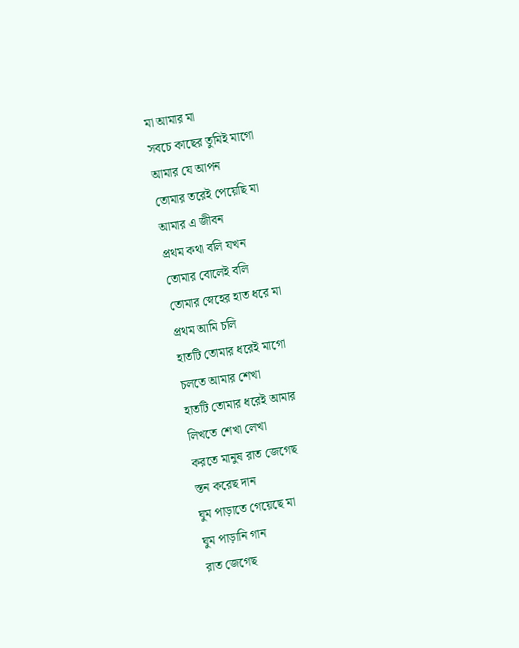মা আমার মা
সবচে কাছের তুমিই মাগো
আমার যে আপন
তোমার তরেই পেয়েছি মা
আমার এ জীবন
প্রথম কথা বলি যখন
তোমার বোলেই বলি
তোমার স্নেহের হাত ধরে মা
প্রথম আমি চলি
হাতটি তোমার ধরেই মাগো
চলতে আমার শেখা
হাতটি তোমার ধরেই আমার
লিখতে শেখা লেখা
করতে মানুষ রাত জেগেছ
স্তন করেছ দান
ঘুম পাড়াতে গেয়েছে মা
ঘুম পাড়ানি গান
রাত জেগেছ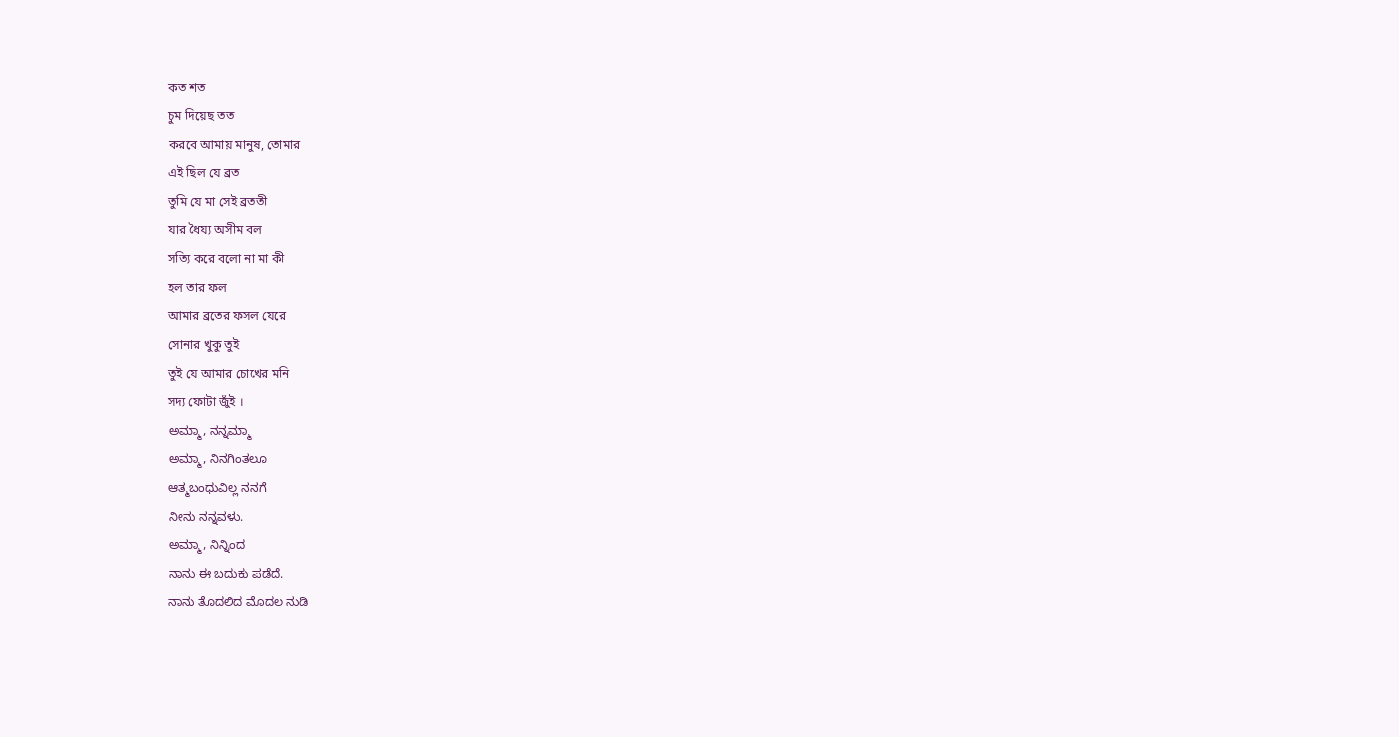কত শত
চুম দিয়েছ তত
করবে আমায় মানুষ, তোমার
এই ছিল যে ব্রত
তুমি যে মা সেই ব্রততী
যার ধৈয্য অসীম বল
সত্যি করে বলো না মা কী
হল তার ফল
আমার ব্রতের ফসল যেরে
সোনার খুকু তুই
তুই যে আমার চোখের মনি
সদ্য ফোটা জুঁই ।
ಅಮ್ಮಾ, ನನ್ನಮ್ಮಾ
ಅಮ್ಮಾ, ನಿನಗಿಂತಲೂ
ಆತ್ಮಬಂಧುವಿಲ್ಲ ನನಗೆ
ನೀನು ನನ್ನವಳು.
ಅಮ್ಮಾ, ನಿನ್ನಿಂದ
ನಾನು ಈ ಬದುಕು ಪಡೆದೆ.
ನಾನು ತೊದಲಿದ ಮೊದಲ ನುಡಿ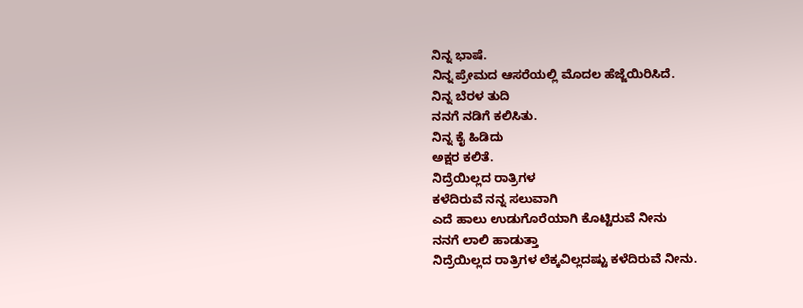ನಿನ್ನ ಭಾಷೆ.
ನಿನ್ನ ಪ್ರೇಮದ ಆಸರೆಯಲ್ಲಿ ಮೊದಲ ಹೆಜ್ಜೆಯಿರಿಸಿದೆ.
ನಿನ್ನ ಬೆರಳ ತುದಿ
ನನಗೆ ನಡಿಗೆ ಕಲಿಸಿತು.
ನಿನ್ನ ಕೈ ಹಿಡಿದು
ಅಕ್ಷರ ಕಲಿತೆ.
ನಿದ್ರೆಯಿಲ್ಲದ ರಾತ್ರಿಗಳ
ಕಳೆದಿರುವೆ ನನ್ನ ಸಲುವಾಗಿ
ಎದೆ ಹಾಲು ಉಡುಗೊರೆಯಾಗಿ ಕೊಟ್ಟಿರುವೆ ನೀನು
ನನಗೆ ಲಾಲಿ ಹಾಡುತ್ತಾ
ನಿದ್ರೆಯಿಲ್ಲದ ರಾತ್ರಿಗಳ ಲೆಕ್ಕವಿಲ್ಲದಷ್ಟು ಕಳೆದಿರುವೆ ನೀನು.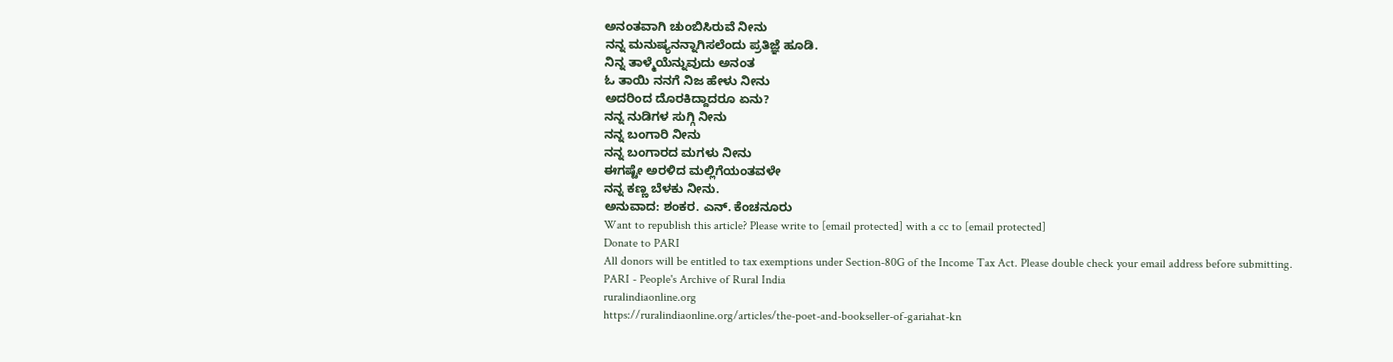ಅನಂತವಾಗಿ ಚುಂಬಿಸಿರುವೆ ನೀನು
ನನ್ನ ಮನುಷ್ಯನನ್ನಾಗಿಸಲೆಂದು ಪ್ರತಿಜ್ಞೆ ಹೂಡಿ.
ನಿನ್ನ ತಾಳ್ಮೆಯೆನ್ನುವುದು ಅನಂತ
ಓ ತಾಯಿ ನನಗೆ ನಿಜ ಹೇಳು ನೀನು
ಅದರಿಂದ ದೊರಕಿದ್ದಾದರೂ ಏನು?
ನನ್ನ ನುಡಿಗಳ ಸುಗ್ಗಿ ನೀನು
ನನ್ನ ಬಂಗಾರಿ ನೀನು
ನನ್ನ ಬಂಗಾರದ ಮಗಳು ನೀನು
ಈಗಷ್ಟೇ ಅರಳಿದ ಮಲ್ಲಿಗೆಯಂತವಳೇ
ನನ್ನ ಕಣ್ಣ ಬೆಳಕು ನೀನು.
ಅನುವಾದ: ಶಂಕರ. ಎನ್. ಕೆಂಚನೂರು
Want to republish this article? Please write to [email protected] with a cc to [email protected]
Donate to PARI
All donors will be entitled to tax exemptions under Section-80G of the Income Tax Act. Please double check your email address before submitting.
PARI - People's Archive of Rural India
ruralindiaonline.org
https://ruralindiaonline.org/articles/the-poet-and-bookseller-of-gariahat-kn